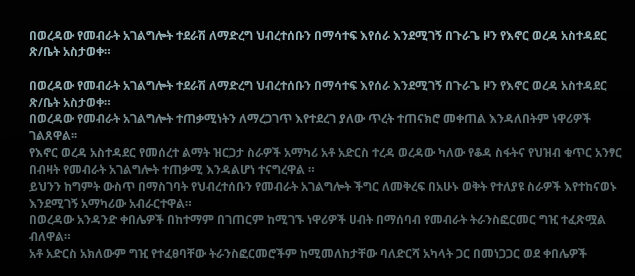በወረዳው የመብራት አገልግሎት ተደራሽ ለማድረግ ህብረተሰቡን በማሳተፍ እየሰራ እንደሚገኝ በጉራጌ ዞን የእኖር ወረዳ አስተዳደር ጽ/ቤት አስታወቀ።

በወረዳው የመብራት አገልግሎት ተደራሽ ለማድረግ ህብረተሰቡን በማሳተፍ እየሰራ እንደሚገኝ በጉራጌ ዞን የእኖር ወረዳ አስተዳደር ጽ/ቤት አስታወቀ።
በወረዳው የመብራት አገልግሎት ተጠቃሚነትን ለማረጋገጥ እየተደረገ ያለው ጥረት ተጠናክሮ መቀጠል እንዳለበትም ነዋሪዎች ገልጸዋል፡፡
የእኖር ወረዳ አስተዳደር የመሰረተ ልማት ዝርጋታ ስራዎች አማካሪ አቶ አድርስ ተረዳ ወረዳው ካለው የቆዳ ስፋትና የህዝብ ቁጥር አንፃር በብዛት የመብራት አገልግሎት ተጠቃሚ እንዳልሆነ ተናግረዋል ።
ይህንን ከግምት ውስጥ በማስገባት የህብረተሰቡን የመብራት አገልግሎት ችግር ለመቅረፍ በአሁኑ ወቅት የተለያዩ ስራዎች እየተከናወኑ እንደሚገኝ አማካሪው አብራርተዋል።
በወረዳው አንዳንድ ቀበሌዎች በከተማም በገጠርም ከሚገኙ ነዋሪዎች ሀብት በማሰባብ የመብራት ትራንስፎርመር ግዢ ተፈጽሟል ብለዋል።
አቶ አድርስ አክለውም ግዢ የተፈፀባቸው ትራንስፎርመሮችም ከሚመለከታቸው ባለድርሻ አካላት ጋር በመነጋጋር ወደ ቀበሌዎች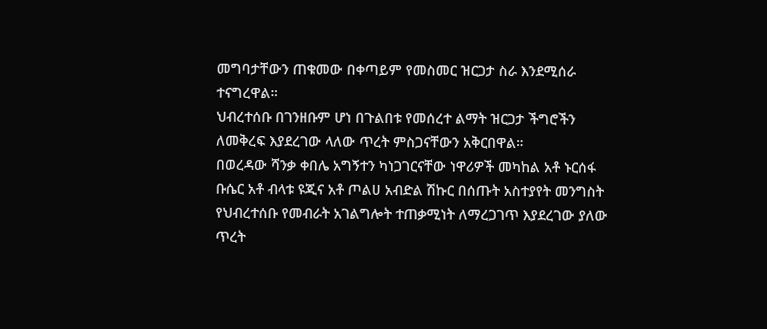መግባታቸውን ጠቁመው በቀጣይም የመስመር ዝርጋታ ስራ እንደሚሰራ ተናግረዋል።
ህብረተሰቡ በገንዘቡም ሆነ በጉልበቱ የመሰረተ ልማት ዝርጋታ ችግሮችን ለመቅረፍ እያደረገው ላለው ጥረት ምስጋናቸውን አቅርበዋል።
በወረዳው ሻንቃ ቀበሌ አግኝተን ካነጋገርናቸው ነዋሪዎች መካከል አቶ ኑርሰፋ ቡሴር አቶ ብላቱ ዩጂና አቶ ጦልሀ አብድል ሽኩር በሰጡት አስተያየት መንግስት የህብረተሰቡ የመብራት አገልግሎት ተጠቃሚነት ለማረጋገጥ እያደረገው ያለው ጥረት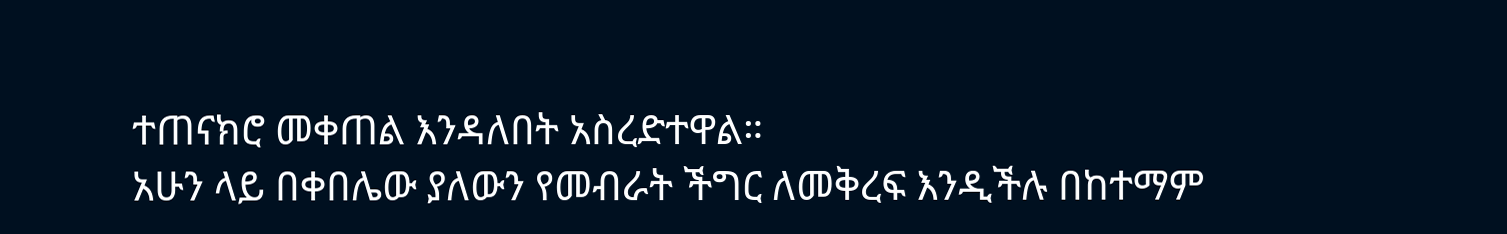ተጠናክሮ መቀጠል እንዳለበት አስረድተዋል።
አሁን ላይ በቀበሌው ያለውን የመብራት ችግር ለመቅረፍ እንዲችሉ በከተማም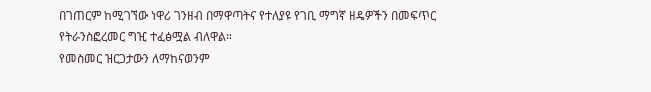በገጠርም ከሚገኘው ነዋሪ ገንዘብ በማዋጣትና የተለያዩ የገቢ ማግኛ ዘዴዎችን በመፍጥር የትራንስፎረመር ግዢ ተፈፅሟል ብለዋል።
የመስመር ዝርጋታውን ለማከናወንም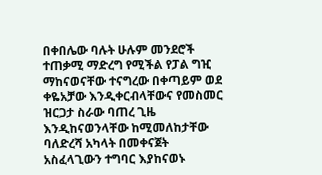በቀበሌው ባሉት ሁሉም መንደሮች ተጠቃሚ ማድረግ የሚችል የፓል ግዢ ማከናወናቸው ተናግረው በቀጣይም ወደ ቀዬአቻው እንዲቀርብላቸውና የመስመር ዝርጋታ ስራው ባጠረ ጊዜ እንዲከናወንላቸው ከሚመለከታቸው ባለድረሻ አካላት በመቀናጀት አስፈላጊውን ተግባር እያከናወኑ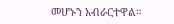መሆኑን አብራርተዋል።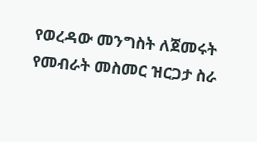የወረዳው መንግስት ለጀመሩት የመብራት መስመር ዝርጋታ ስራ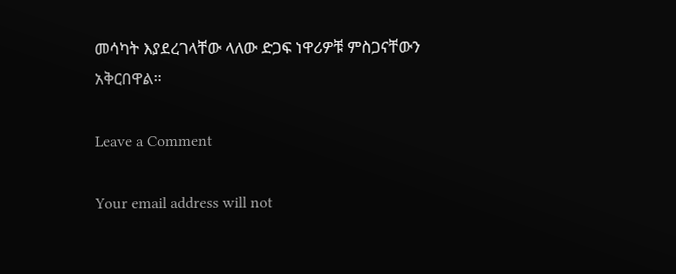መሳካት እያደረገላቸው ላለው ድጋፍ ነዋሪዎቹ ምስጋናቸውን አቅርበዋል።

Leave a Comment

Your email address will not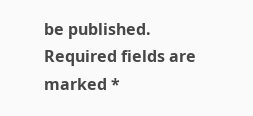be published. Required fields are marked *